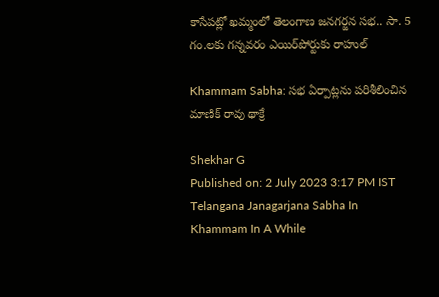కాసేపట్లో ఖమ్మంలో తెలంగాణ జనగర్జన సభ.. సా. 5 గం.లకు గన్నవరం ఎయిర్‌పోర్టుకు రాహుల్

Khammam Sabha: సభ ఏర్పాట్లను పరిశీలించిన మాణిక్ రావు థాక్రే

Shekhar G
Published on: 2 July 2023 3:17 PM IST
Telangana Janagarjana Sabha In Khammam In A While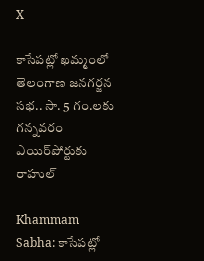X

కాసేపట్లో ఖమ్మంలో తెలంగాణ జనగర్జన సభ.. సా. 5 గం.లకు గన్నవరం ఎయిర్‌పోర్టుకు రాహుల్

Khammam Sabha: కాసేపట్లో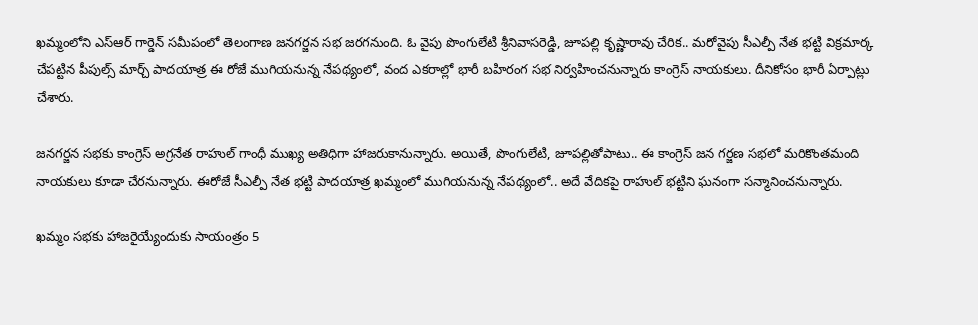ఖమ్మంలోని ఎస్ఆర్ గార్డెన్ సమీపంలో తెలంగాణ జనగర్జన సభ జరగనుంది. ఓ వైపు పొంగులేటి శ్రీనివాసరెడ్డి, జూపల్లి కృష్ణారావు చేరిక.. మరోవైపు సీఎల్పీ నేత భట్టి విక్రమార్క చేపట్టిన పీపుల్స్ మార్చ్ పాదయాత్ర ఈ రోజే ముగియనున్న నేపథ్యంలో, వంద ఎకరాల్లో భారీ బహిరంగ సభ నిర్వహించనున్నారు కాంగ్రెస్ నాయకులు. దీనికోసం భారీ ఏర్పాట్లు చేశారు.

జనగర్జన సభకు కాంగ్రెస్ అగ్రనేత రాహుల్ గాంధీ ముఖ్య అతిధిగా హాజరుకానున్నారు. అయితే, పొంగులేటి, జూపల్లితోపాటు.. ఈ కాంగ్రెస్ జన గర్జణ సభలో మరికొంతమంది నాయకులు కూడా చేరనున్నారు. ఈరోజే సీఎల్పీ నేత భట్టి పాదయాత్ర ఖమ్మంలో ముగియనున్న నేపథ్యంలో.. అదే వేదికపై రాహుల్‌ భట్టిని ఘనంగా సన్మానించనున్నారు.

ఖమ్మం సభకు హాజరైయ్యేందుకు సాయంత్రం 5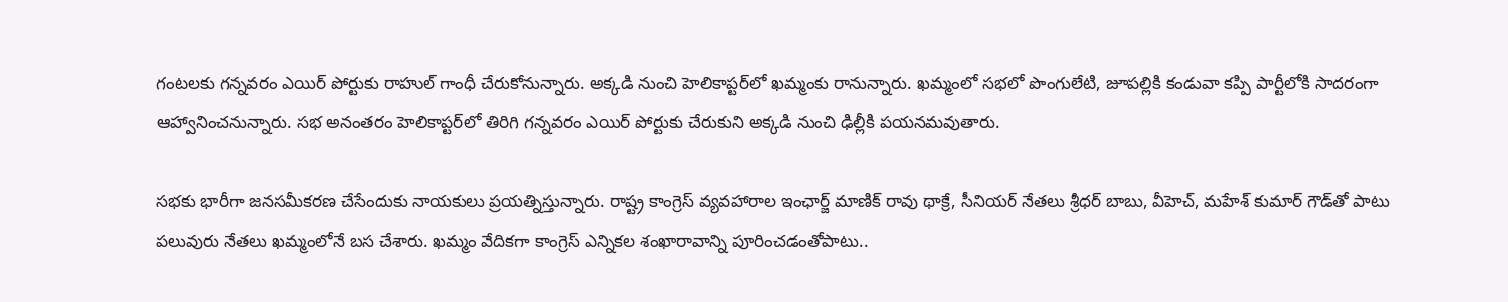గంటలకు గన్నవరం ఎయిర్ పోర్టు‌కు రాహుల్ గాంధీ చేరుకోనున్నారు. అక్కడి నుంచి హెలికాప్టర్‌లో ఖమ్మంకు రానున్నారు. ఖమ్మంలో సభలో పొంగులేటి, జూపల్లికి కండువా కప్పి పార్టీలోకి సాదరంగా ఆహ్వానించనున్నారు. సభ అనంతరం హెలికాప్టర్‌లో తిరిగి గన్నవరం ఎయిర్ పోర్టుకు చేరుకుని అక్కడి నుంచి ఢిల్లీకి పయనమవుతారు.

సభకు భారీగా జనసమీకరణ చేసేందుకు నాయకులు ప్రయత్నిస్తున్నారు. రాష్ట్ర కాంగ్రెస్ వ్యవహారాల ఇంఛార్జ్ మాణిక్ రావు థాక్రే, సీనియర్ నేతలు శ్రీధర్ బాబు, వీహెచ్, మహేశ్ కుమార్ గౌడ్‌తో పాటు పలువురు నేతలు ఖమ్మంలోనే బస చేశారు. ఖమ్మం వేదికగా కాంగ్రెస్ ఎన్నికల శంఖారావాన్ని పూరించడంతోపాటు..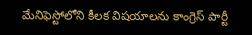మేనిఫెస్టోలోని కీలక విషయాలను కాంగ్రెస్ పార్టీ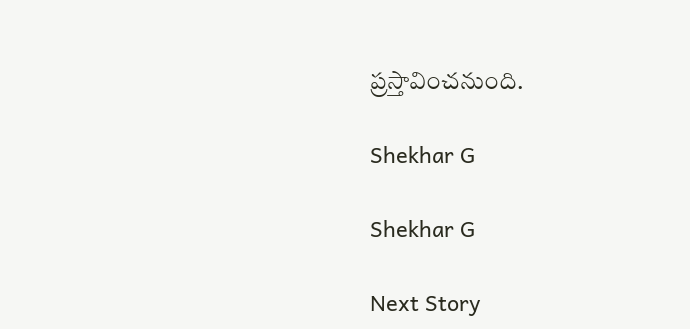ప్రస్తావించనుంది.

Shekhar G

Shekhar G

Next Story